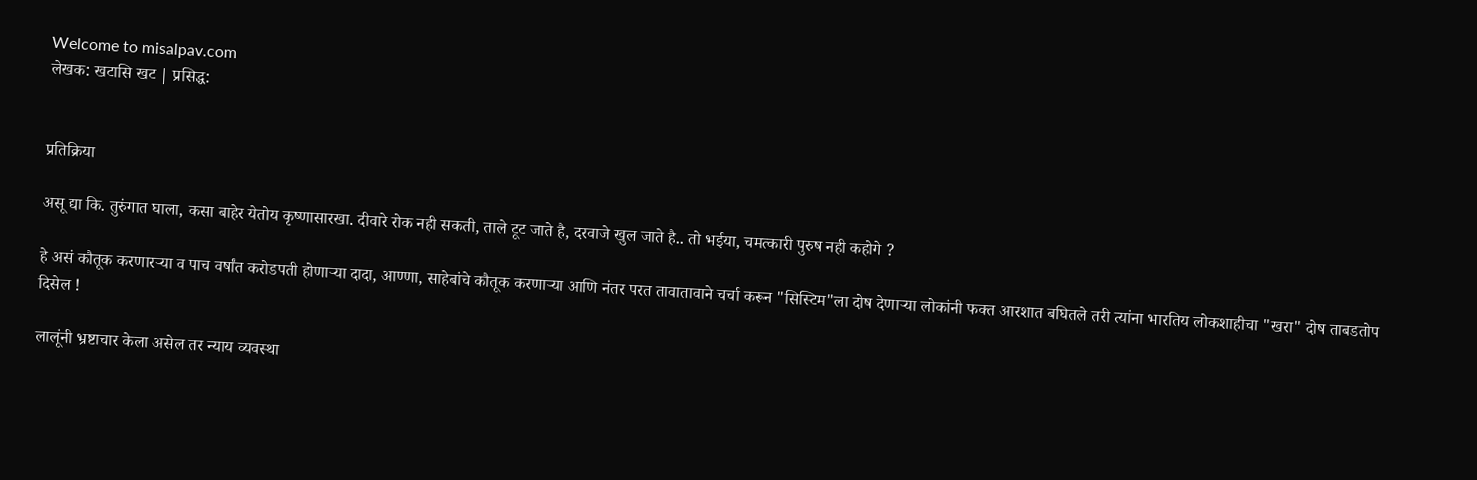Welcome to misalpav.com
लेखक: खटासि खट | प्रसिद्ध:


प्रतिक्रिया

असू द्या कि. तुरुंगात घाला, कसा बाहेर येतोय कृष्णासारखा. दीवारे रोक नही सकती, ताले टूट जाते है, दरवाजे खुल जाते है.. तो भईया, चमत्कारी पुरुष नही कहोगे ?

हे असं कौतूक करणारर्‍या व पाच वर्षांत करोडपती होणार्‍या दादा, आण्णा, साहेबांचे कौतूक करणार्‍या आणि नंतर परत तावातावाने चर्चा करून "सिस्टिम"ला दोष देणार्‍या लोकांनी फक्त आरशात बघितले तरी त्यांना भारतिय लोकशाहीचा "खरा" दोष ताबडतोप दिसेल !

लालूंनी भ्रष्टाचार केला असेल तर न्याय व्यवस्था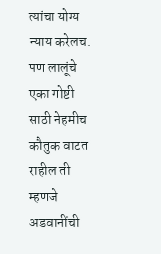त्यांचा योग्य न्याय करेलच. पण लालूंचे एका गोष्टी साठी नेहमीच कौतुक वाटत राहील ती म्हणजे अडवानींची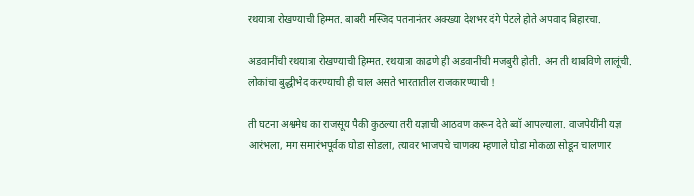रथयात्रा रोखण्याची हिम्मत. बाबरी मस्जिद पतनानंतर अक्ख्या देशभर दंगे पेटले होते अपवाद बिहारचा.

अडवानींची रथयात्रा रोखण्याची हिम्मत. रथयात्रा काढणे ही अडवानींची मजबुरी होती. अन ती थाबविणे लालूंची. लोकांचा बुद्धीभेद करण्याची ही चाल असते भारतातील राजकारण्याची !

ती घटना अश्वमेध का राजसूय पैकी कुठल्या तरी यज्ञाची आठवण करून देते ब्वॉ आपल्याला. वाजपेयींनी यज्ञ आरंभला, मग समारंभपूर्वक घोडा सोडला, त्यावर भाजपचे चाणक्य म्हणाले घोडा मोकळा सोडून चालणार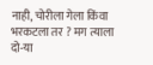नाही, चोरीला गेला किंवा भरकटला तर ? मग त्याला दो-या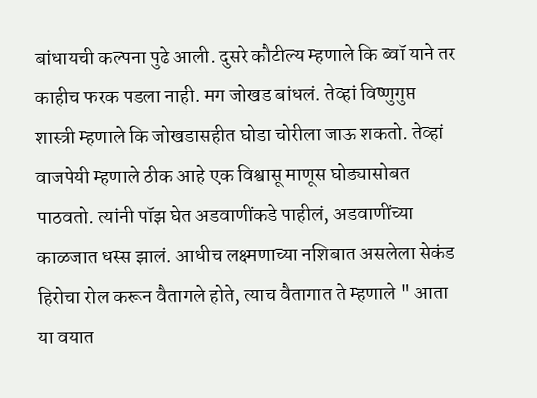बांधायची कल्पना पुढे आली. दुसरे कौटील्य म्हणाले कि ब्वॉ याने तर काहीच फरक पडला नाही. मग जोखड बांधलं. तेव्हां विष्णुगुप्त शास्त्री म्हणाले कि जोखडासहीत घोडा चोरीला जाऊ शकतो. तेव्हां वाजपेयी म्हणाले ठीक आहे एक विश्वासू माणूस घोड्यासोबत पाठवतो. त्यांनी पॉझ घेत अडवाणींकडे पाहीलं, अडवाणींच्या काळजात धस्स झालं. आधीच लक्ष्मणाच्या नशिबात असलेला सेकंड हिरोचा रोल करून वैतागले होते, त्याच वैतागात ते म्हणाले " आता या वयात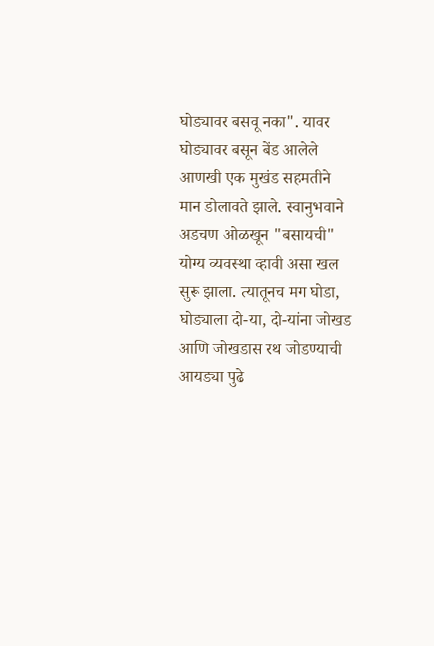घोड्यावर बसवू नका". यावर घोड्यावर बसून बेंड आलेले आणखी एक मुखंड सहमतीने मान डोलावते झाले. स्वानुभवाने अडचण ओळखून "बसायची" योग्य व्यवस्था व्हावी असा खल सुरू झाला. त्यातूनच मग घोडा, घोड्याला दो-या, दो-यांना जोखड आणि जोखडास रथ जोडण्याची आयड्या पुढे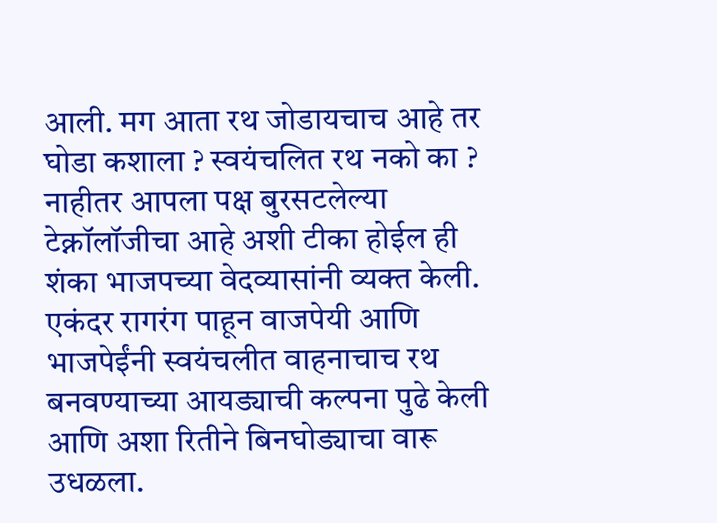आली. मग आता रथ जोडायचाच आहे तर घोडा कशाला ? स्वयंचलित रथ नको का ? नाहीतर आपला पक्ष बुरसटलेल्या टेक्नॉलॉजीचा आहे अशी टीका होईल ही शंका भाजपच्या वेदव्यासांनी व्यक्त केली. एकंदर रागरंग पाहून वाजपेयी आणि भाजपेईंनी स्वयंचलीत वाहनाचाच रथ बनवण्याच्या आयड्याची कल्पना पुढे केली आणि अशा रितीने बिनघोड्याचा वारू उधळला.